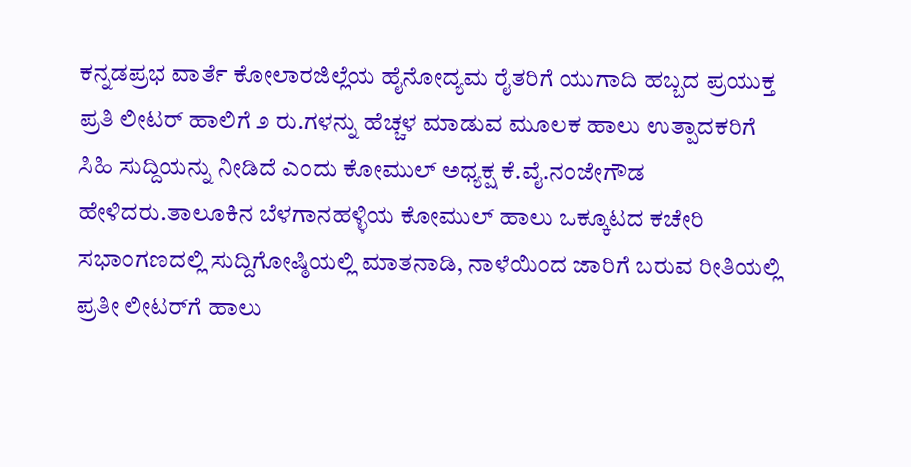ಕನ್ನಡಪ್ರಭ ವಾರ್ತೆ ಕೋಲಾರಜಿಲ್ಲೆಯ ಹೈನೋದ್ಯಮ ರೈತರಿಗೆ ಯುಗಾದಿ ಹಬ್ಬದ ಪ್ರಯುಕ್ತ ಪ್ರತಿ ಲೀಟರ್ ಹಾಲಿಗೆ ೨ ರು.ಗಳನ್ನು ಹೆಚ್ಚಳ ಮಾಡುವ ಮೂಲಕ ಹಾಲು ಉತ್ಪಾದಕರಿಗೆ ಸಿಹಿ ಸುದ್ದಿಯನ್ನು ನೀಡಿದೆ ಎಂದು ಕೋಮುಲ್ ಅಧ್ಯಕ್ಷ ಕೆ.ವೈ.ನಂಜೇಗೌಡ ಹೇಳಿದರು.ತಾಲೂಕಿನ ಬೆಳಗಾನಹಳ್ಳಿಯ ಕೋಮುಲ್ ಹಾಲು ಒಕ್ಕೂಟದ ಕಚೇರಿ ಸಭಾಂಗಣದಲ್ಲಿ ಸುದ್ದಿಗೋಷ್ಠಿಯಲ್ಲಿ ಮಾತನಾಡಿ, ನಾಳೆಯಿಂದ ಜಾರಿಗೆ ಬರುವ ರೀತಿಯಲ್ಲಿ ಪ್ರತೀ ಲೀಟರ್‌ಗೆ ಹಾಲು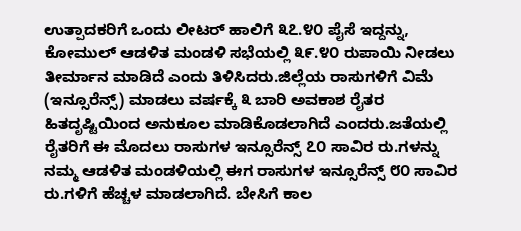ಉತ್ಪಾದಕರಿಗೆ ಒಂದು ಲೀಟರ್ ಹಾಲಿಗೆ ೩೭.೪೦ ಪೈಸೆ ಇದ್ದನ್ನು, ಕೋಮುಲ್ ಆಡಳಿತ ಮಂಡಳಿ ಸಭೆಯಲ್ಲಿ ೩೯.೪೦ ರುಪಾಯಿ ನೀಡಲು ತೀರ್ಮಾನ ಮಾಡಿದೆ ಎಂದು ತಿಳಿಸಿದರು.ಜಿಲ್ಲೆಯ ರಾಸುಗಳಿಗೆ ವಿಮೆ (ಇನ್ಸೂರೆನ್ಸ್) ಮಾಡಲು ವರ್ಷಕ್ಕೆ ೩ ಬಾರಿ ಅವಕಾಶ ರೈತರ ಹಿತದೃಷ್ಟಿಯಿಂದ ಅನುಕೂಲ ಮಾಡಿಕೊಡಲಾಗಿದೆ ಎಂದರು.ಜತೆಯಲ್ಲಿ ರೈತರಿಗೆ ಈ ಮೊದಲು ರಾಸುಗಳ ಇನ್ಸೂರೆನ್ಸ್ ೭೦ ಸಾವಿರ ರು.ಗಳನ್ನು ನಮ್ಮ ಆಡಳಿತ ಮಂಡಳಿಯಲ್ಲಿ ಈಗ ರಾಸುಗಳ ಇನ್ಸೂರೆನ್ಸ್ ೮೦ ಸಾವಿರ ರು.ಗಳಿಗೆ ಹೆಚ್ಚಳ ಮಾಡಲಾಗಿದೆ. ಬೇಸಿಗೆ ಕಾಲ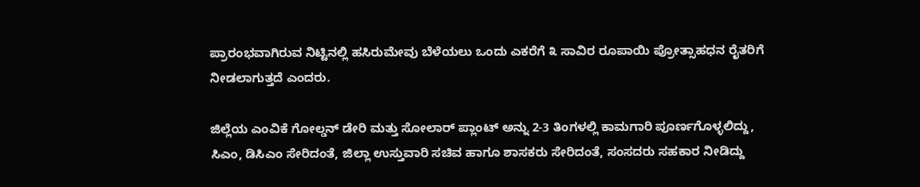ಪ್ರಾರಂಭವಾಗಿರುವ ನಿಟ್ಟಿನಲ್ಲಿ ಹಸಿರುಮೇವು ಬೆಳೆಯಲು ಒಂದು ಎಕರೆಗೆ ೩ ಸಾವಿರ ರೂಪಾಯಿ ಪ್ರೋತ್ಸಾಹಧನ ರೈತರಿಗೆ ನೀಡಲಾಗುತ್ತದೆ ಎಂದರು.

ಜಿಲ್ಲೆಯ ಎಂವಿಕೆ ಗೋಲ್ಡನ್ ಡೇರಿ ಮತ್ತು ಸೋಲಾರ್ ಪ್ಲಾಂಟ್ ಅನ್ನು 2-3 ತಿಂಗಳಲ್ಲಿ ಕಾಮಗಾರಿ ಪೂರ್ಣಗೊಳ್ಳಲಿದ್ದು, ಸಿಎಂ, ಡಿಸಿಎಂ ಸೇರಿದಂತೆ, ಜಿಲ್ಲಾ ಉಸ್ತುವಾರಿ ಸಚಿವ ಹಾಗೂ ಶಾಸಕರು ಸೇರಿದಂತೆ, ಸಂಸದರು ಸಹಕಾರ ನೀಡಿದ್ದು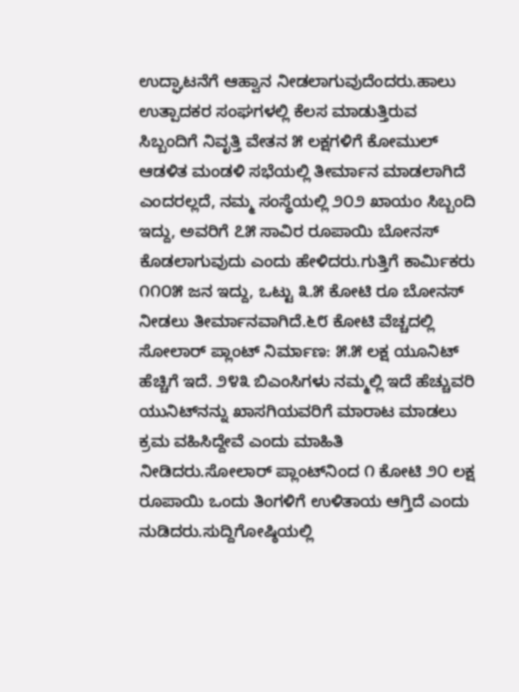ಉದ್ಘಾಟನೆಗೆ ಆಹ್ವಾನ ನೀಡಲಾಗುವುದೆಂದರು.ಹಾಲು ಉತ್ಪಾದಕರ ಸಂಘಗಳಲ್ಲಿ ಕೆಲಸ ಮಾಡುತ್ತಿರುವ ಸಿಬ್ಬಂದಿಗೆ ನಿವೃತ್ತಿ ವೇತನ ೫ ಲಕ್ಷಗಳಿಗೆ ಕೋಮುಲ್ ಆಡಳಿತ ಮಂಡಳಿ ಸಭೆಯಲ್ಲಿ ತೀರ್ಮಾನ ಮಾಡಲಾಗಿದೆ ಎಂದರಲ್ಲದೆ, ನಮ್ಮ ಸಂಸ್ಥೆಯಲ್ಲಿ ೨೦೨ ಖಾಯಂ ಸಿಬ್ಬಂದಿ ಇದ್ದು, ಅವರಿಗೆ ೭೫ ಸಾವಿರ ರೂಪಾಯಿ ಬೋನಸ್ ಕೊಡಲಾಗುವುದು ಎಂದು ಹೇಳಿದರು.ಗುತ್ತಿಗೆ ಕಾರ್ಮಿಕರು ೧೧೦೫ ಜನ ಇದ್ದು, ಒಟ್ಟು ೩.೫ ಕೋಟಿ ರೂ ಬೋನಸ್ ನೀಡಲು ತೀರ್ಮಾನವಾಗಿದೆ.೬೮ ಕೋಟಿ ವೆಚ್ಚದಲ್ಲಿ ಸೋಲಾರ್ ಪ್ಲಾಂಟ್ ನಿರ್ಮಾಣ: ೫.೫ ಲಕ್ಷ ಯೂನಿಟ್ ಹೆಚ್ಚಿಗೆ ಇದೆ. ೨೪೩ ಬಿಎಂಸಿಗಳು ನಮ್ಮಲ್ಲಿ ಇದೆ ಹೆಚ್ಚುವರಿ ಯುನಿಟ್‌ನನ್ನು ಖಾಸಗಿಯವರಿಗೆ ಮಾರಾಟ ಮಾಡಲು ಕ್ರಮ ವಹಿಸಿದ್ದೇವೆ ಎಂದು ಮಾಹಿತಿ ನೀಡಿದರು.ಸೋಲಾರ್ ಪ್ಲಾಂಟ್‌ನಿಂದ ೧ ಕೋಟಿ ೨೦ ಲಕ್ಷ ರೂಪಾಯಿ ಒಂದು ತಿಂಗಳಿಗೆ ಉಳಿತಾಯ ಆಗ್ತಿದೆ ಎಂದು ನುಡಿದರು.ಸುದ್ದಿಗೋಷ್ಠಿಯಲ್ಲಿ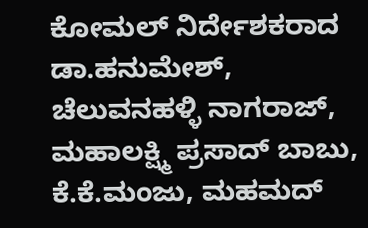ಕೋಮಲ್ ನಿರ್ದೇಶಕರಾದ ಡಾ.ಹನುಮೇಶ್, ಚೆಲುವನಹಳ್ಳಿ ನಾಗರಾಜ್, ಮಹಾಲಕ್ಷ್ಮಿ ಪ್ರಸಾದ್ ಬಾಬು, ಕೆ.ಕೆ.ಮಂಜು, ಮಹಮದ್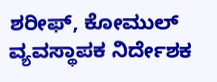ಶರೀಫ್, ಕೋಮುಲ್ ವ್ಯವಸ್ಥಾಪಕ ನಿರ್ದೇಶಕ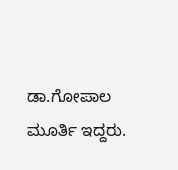ಡಾ.ಗೋಪಾಲ ಮೂರ್ತಿ ಇದ್ದರು.